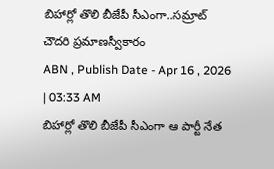బిహార్లో తొలి బీజేపీ సీఎంగా..సమ్రాట్ చౌదరి ప్రమాణస్వీకారం
ABN , Publish Date - Apr 16 , 2026 | 03:33 AM
బిహార్లో తొలి బీజేపీ సీఎంగా ఆ పార్టీ నేత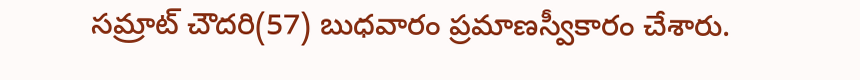సమ్రాట్ చౌదరి(57) బుధవారం ప్రమాణస్వీకారం చేశారు.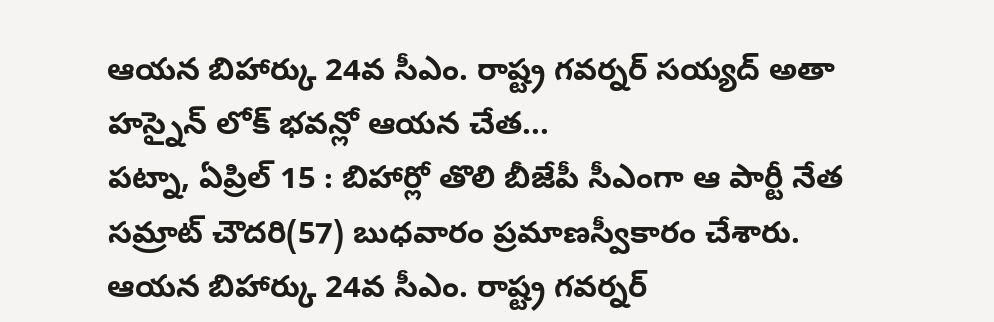ఆయన బిహార్కు 24వ సీఎం. రాష్ట్ర గవర్నర్ సయ్యద్ అతా హస్నైన్ లోక్ భవన్లో ఆయన చేత...
పట్నా, ఏప్రిల్ 15 : బిహార్లో తొలి బీజేపీ సీఎంగా ఆ పార్టీ నేత సమ్రాట్ చౌదరి(57) బుధవారం ప్రమాణస్వీకారం చేశారు. ఆయన బిహార్కు 24వ సీఎం. రాష్ట్ర గవర్నర్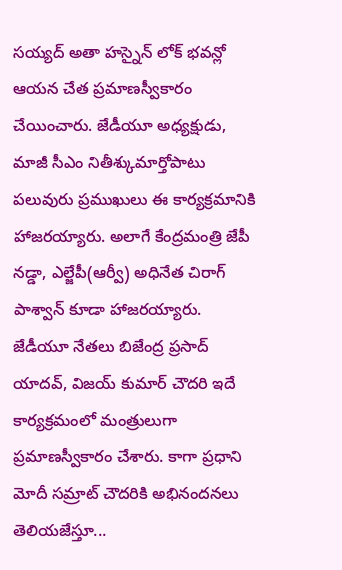సయ్యద్ అతా హస్నైన్ లోక్ భవన్లో ఆయన చేత ప్రమాణస్వీకారం చేయించారు. జేడీయూ అధ్యక్షుడు, మాజీ సీఎం నితీశ్కుమార్తోపాటు పలువురు ప్రముఖులు ఈ కార్యక్రమానికి హాజరయ్యారు. అలాగే కేంద్రమంత్రి జేపీ నడ్డా, ఎల్జేపీ(ఆర్వీ) అధినేత చిరాగ్ పాశ్వాన్ కూడా హాజరయ్యారు. జేడీయూ నేతలు బిజేంద్ర ప్రసాద్ యాదవ్, విజయ్ కుమార్ చౌదరి ఇదే కార్యక్రమంలో మంత్రులుగా ప్రమాణస్వీకారం చేశారు. కాగా ప్రధాని మోదీ సమ్రాట్ చౌదరికి అభినందనలు తెలియజేస్తూ...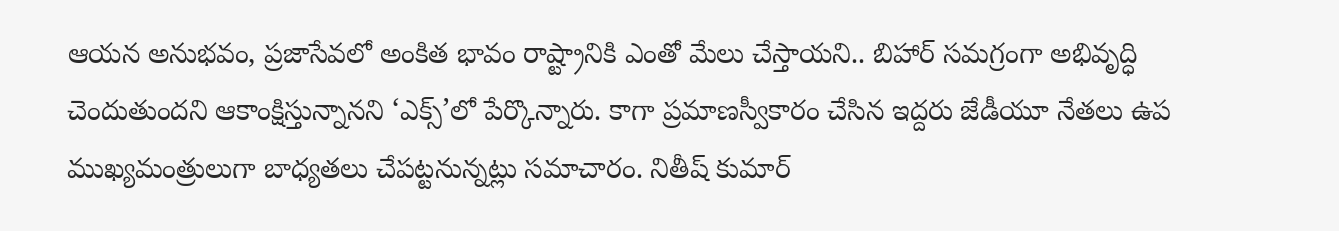ఆయన అనుభవం, ప్రజాసేవలో అంకిత భావం రాష్ట్రానికి ఎంతో మేలు చేస్తాయని.. బిహార్ సమగ్రంగా అభివృద్ధి చెందుతుందని ఆకాంక్షిస్తున్నానని ‘ఎక్స్’లో పేర్కొన్నారు. కాగా ప్రమాణస్వీకారం చేసిన ఇద్దరు జేడీయూ నేతలు ఉప ముఖ్యమంత్రులుగా బాధ్యతలు చేపట్టనున్నట్లు సమాచారం. నితీష్ కుమార్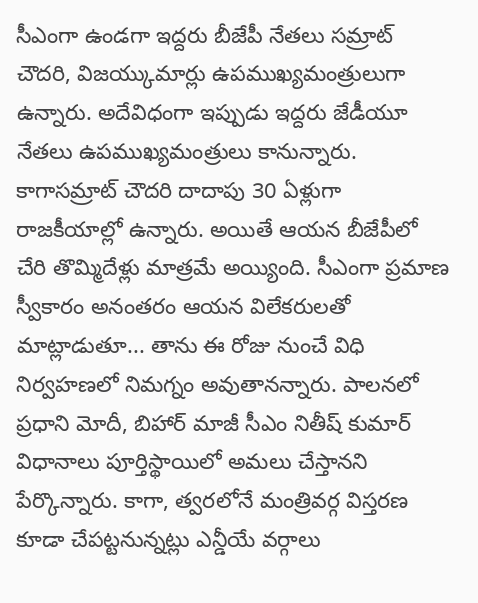సీఎంగా ఉండగా ఇద్దరు బీజేపీ నేతలు సమ్రాట్ చౌదరి, విజయ్కుమార్లు ఉపముఖ్యమంత్రులుగా ఉన్నారు. అదేవిధంగా ఇప్పుడు ఇద్దరు జేడీయూ నేతలు ఉపముఖ్యమంత్రులు కానున్నారు. కాగాసమ్రాట్ చౌదరి దాదాపు 30 ఏళ్లుగా రాజకీయాల్లో ఉన్నారు. అయితే ఆయన బీజేపీలో చేరి తొమ్మిదేళ్లు మాత్రమే అయ్యింది. సీఎంగా ప్రమాణ స్వీకారం అనంతరం ఆయన విలేకరులతో మాట్లాడుతూ... తాను ఈ రోజు నుంచే విధి నిర్వహణలో నిమగ్నం అవుతానన్నారు. పాలనలో ప్రధాని మోదీ, బిహార్ మాజీ సీఎం నితీష్ కుమార్ విధానాలు పూర్తిస్థాయిలో అమలు చేస్తానని పేర్కొన్నారు. కాగా, త్వరలోనే మంత్రివర్గ విస్తరణ కూడా చేపట్టనున్నట్లు ఎన్డీయే వర్గాలు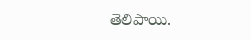తెలిపాయి.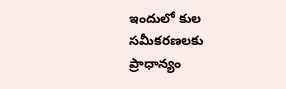ఇందులో కుల సమీకరణలకు ప్రాధాన్యం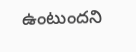ఉంటుందని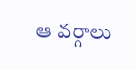ఆ వర్గాలు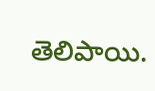తెలిపాయి.